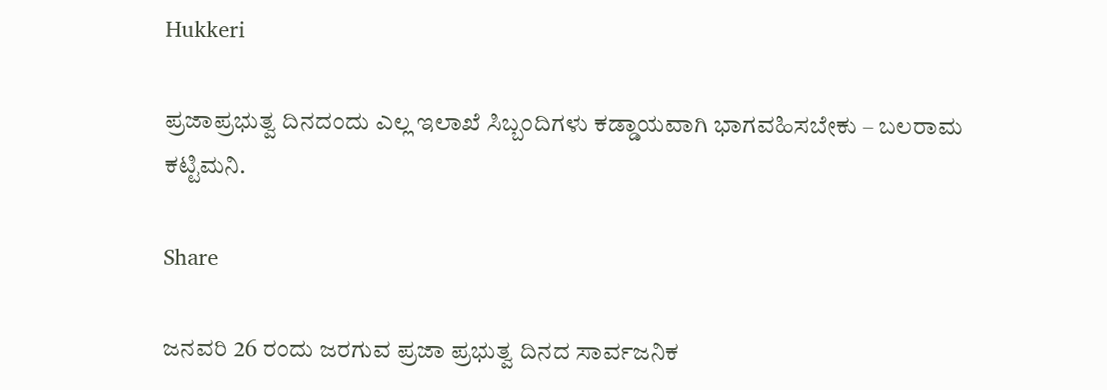Hukkeri

ಪ್ರಜಾಪ್ರಭುತ್ವ ದಿನದಂದು ಎಲ್ಲ ಇಲಾಖೆ ಸಿಬ್ಬಂದಿಗಳು ಕಡ್ಡಾಯವಾಗಿ ಭಾಗವಹಿಸಬೇಕು – ಬಲರಾಮ ಕಟ್ಟಿಮನಿ.

Share

ಜನವರಿ 26 ರಂದು ಜರಗುವ ಪ್ರಜಾ ಪ್ರಭುತ್ವ ದಿನದ ಸಾರ್ವಜನಿಕ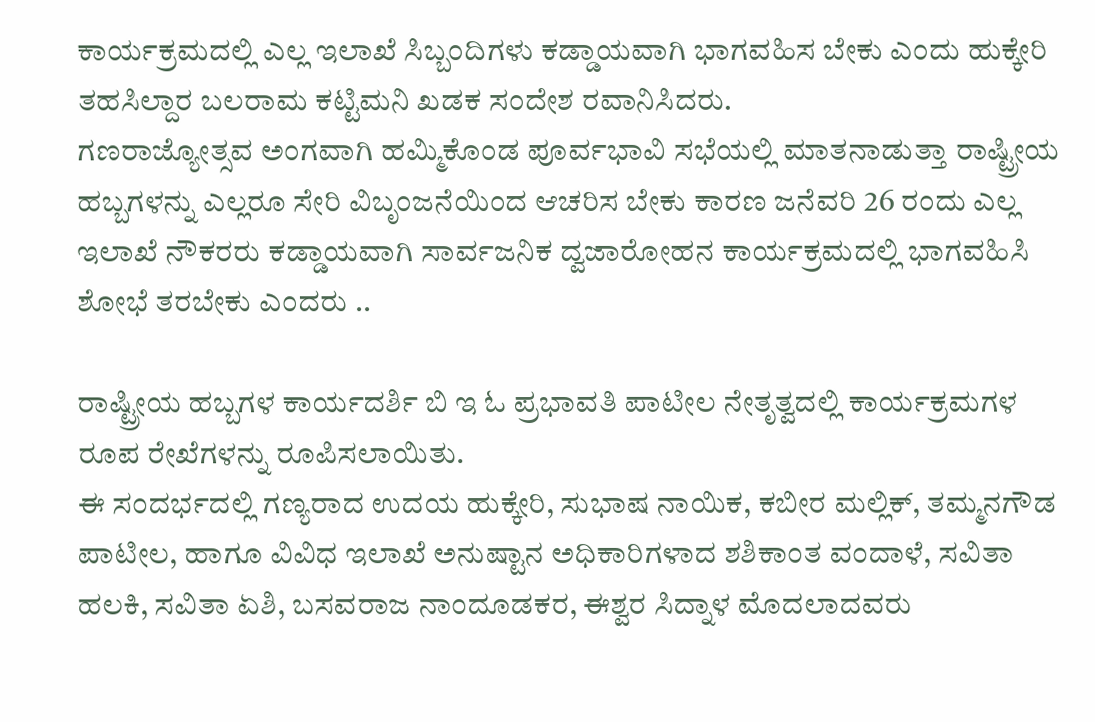ಕಾರ್ಯಕ್ರಮದಲ್ಲಿ ಎಲ್ಲ ಇಲಾಖೆ ಸಿಬ್ಬಂದಿಗಳು ಕಡ್ಡಾಯವಾಗಿ ಭಾಗವಹಿಸ ಬೇಕು ಎಂದು ಹುಕ್ಕೇರಿ ತಹಸಿಲ್ದಾರ ಬಲರಾಮ ಕಟ್ಟಿಮನಿ ಖಡಕ ಸಂದೇಶ ರವಾನಿಸಿದರು.
ಗಣರಾಜ್ಯೋತ್ಸವ ಅಂಗವಾಗಿ ಹಮ್ಮಿಕೊಂಡ ಪೂರ್ವಭಾವಿ ಸಭೆಯಲ್ಲಿ ಮಾತನಾಡುತ್ತಾ ರಾಷ್ಟ್ರೀಯ ಹಬ್ಬಗಳನ್ನು ಎಲ್ಲರೂ ಸೇರಿ ವಿಬೃಂಜನೆಯಿಂದ ಆಚರಿಸ ಬೇಕು ಕಾರಣ ಜನೆವರಿ 26 ರಂದು ಎಲ್ಲ ಇಲಾಖೆ ನೌಕರರು ಕಡ್ಡಾಯವಾಗಿ ಸಾರ್ವಜನಿಕ ದ್ವಜಾರೋಹನ ಕಾರ್ಯಕ್ರಮದಲ್ಲಿ ಭಾಗವಹಿಸಿ ಶೋಭೆ ತರಬೇಕು ಎಂದರು ..

ರಾಷ್ಟ್ರೀಯ ಹಬ್ಬಗಳ ಕಾರ್ಯದರ್ಶಿ ಬಿ ಇ ಓ ಪ್ರಭಾವತಿ ಪಾಟೀಲ ನೇತೃತ್ವದಲ್ಲಿ ಕಾರ್ಯಕ್ರಮಗಳ ರೂಪ ರೇಖೆಗಳನ್ನು ರೂಪಿಸಲಾಯಿತು.
ಈ ಸಂದರ್ಭದಲ್ಲಿ ಗಣ್ಯರಾದ ಉದಯ ಹುಕ್ಕೇರಿ, ಸುಭಾಷ ನಾಯಿಕ, ಕಬೀರ ಮಲ್ಲಿಕ್, ತಮ್ಮನಗೌಡ ಪಾಟೀಲ, ಹಾಗೂ ವಿವಿಧ ಇಲಾಖೆ ಅನುಷ್ಟಾನ ಅಧಿಕಾರಿಗಳಾದ ಶಶಿಕಾಂತ ವಂದಾಳೆ, ಸವಿತಾ ಹಲಕಿ, ಸವಿತಾ ಏಶಿ, ಬಸವರಾಜ ನಾಂದೂಡಕರ, ಈಶ್ವರ ಸಿದ್ನಾಳ ಮೊದಲಾದವರು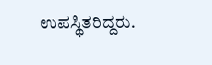ಉಪಸ್ಥಿತರಿದ್ದರು.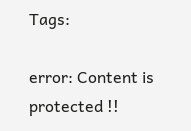Tags:

error: Content is protected !!